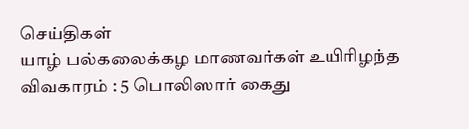செய்திகள்
யாழ் பல்கலைக்கழ மாணவர்கள் உயிரிழந்த விவகாரம் : 5 பொலிஸார் கைது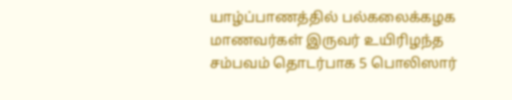யாழ்ப்பாணத்தில் பல்கலைக்கழக மாணவர்கள் இருவர் உயிரிழந்த சம்பவம் தொடர்பாக 5 பொலிஸார்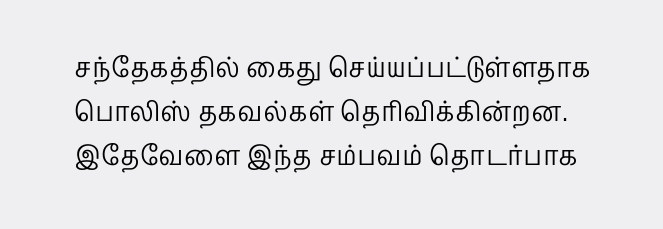சந்தேகத்தில் கைது செய்யப்பட்டுள்ளதாக பொலிஸ் தகவல்கள் தெரிவிக்கின்றன.
இதேவேளை இந்த சம்பவம் தொடர்பாக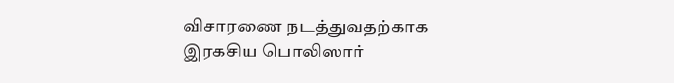விசாரணை நடத்துவதற்காக இரகசிய பொலிஸார்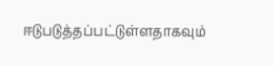ஈடுபடுத்தப்பட்டுள்ளதாகவும்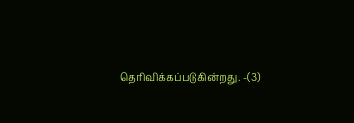தெரிவிக்கப்படுகின்றது. -(3)